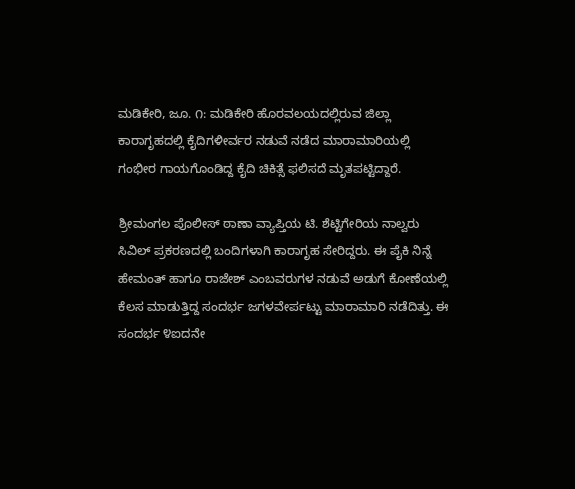ಮಡಿಕೇರಿ, ಜೂ. ೧: ಮಡಿಕೇರಿ ಹೊರವಲಯದಲ್ಲಿರುವ ಜಿಲ್ಲಾ ಕಾರಾಗೃಹದಲ್ಲಿ ಕೈದಿಗಳೀರ್ವರ ನಡುವೆ ನಡೆದ ಮಾರಾಮಾರಿಯಲ್ಲಿ ಗಂಭೀರ ಗಾಯಗೊಂಡಿದ್ದ ಕೈದಿ ಚಿಕಿತ್ಸೆ ಫಲಿಸದೆ ಮೃತಪಟ್ಟಿದ್ದಾರೆ.

ಶ್ರೀಮಂಗಲ ಪೊಲೀಸ್ ಠಾಣಾ ವ್ಯಾಪ್ತಿಯ ಟಿ. ಶೆಟ್ಟಿಗೇರಿಯ ನಾಲ್ವರು ಸಿವಿಲ್ ಪ್ರಕರಣದಲ್ಲಿ ಬಂದಿಗಳಾಗಿ ಕಾರಾಗೃಹ ಸೇರಿದ್ದರು. ಈ ಪೈಕಿ ನಿನ್ನೆ ಹೇಮಂತ್ ಹಾಗೂ ರಾಜೇಶ್ ಎಂಬವರುಗಳ ನಡುವೆ ಅಡುಗೆ ಕೋಣೆಯಲ್ಲಿ ಕೆಲಸ ಮಾಡುತ್ತಿದ್ದ ಸಂದರ್ಭ ಜಗಳವೇರ್ಪಟ್ಟು ಮಾರಾಮಾರಿ ನಡೆದಿತ್ತು. ಈ ಸಂದರ್ಭ ೪ಐದನೇ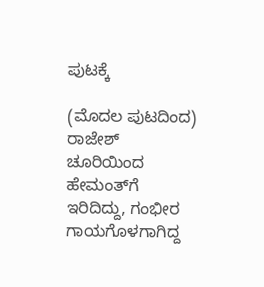ಪುಟಕ್ಕೆ

(ಮೊದಲ ಪುಟದಿಂದ) ರಾಜೇಶ್ ಚೂರಿಯಿಂದ ಹೇಮಂತ್‌ಗೆ ಇರಿದಿದ್ದು, ಗಂಭೀರ ಗಾಯಗೊಳಗಾಗಿದ್ದ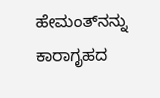ಹೇಮಂತ್‌ನನ್ನು ಕಾರಾಗೃಹದ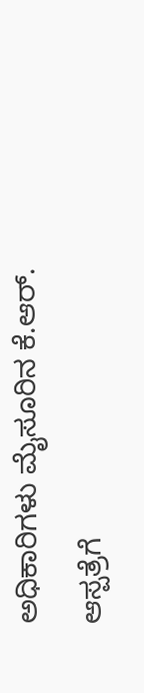ಅಧಿಕಾರಿಗಳು ಮೈಸೂರಿನ ಕೆ.ಆರ್. ಆಸ್ಪತ್ರೆಗೆ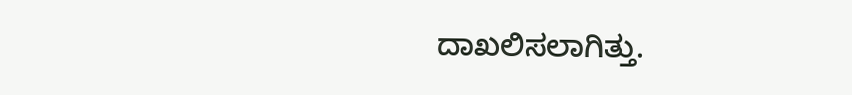ದಾಖಲಿಸಲಾಗಿತ್ತು.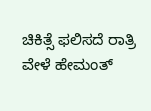ಚಿಕಿತ್ಸೆ ಫಲಿಸದೆ ರಾತ್ರಿ ವೇಳೆ ಹೇಮಂತ್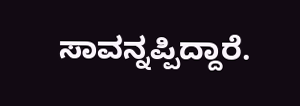ಸಾವನ್ನಪ್ಪಿದ್ದಾರೆ.